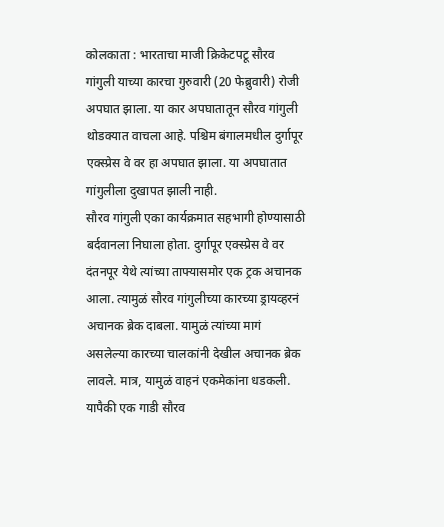कोलकाता : भारताचा माजी क्रिकेटपटू सौरव गांगुली याच्या कारचा गुरुवारी (20 फेब्रुवारी) रोजी अपघात झाला. या कार अपघातातून सौरव गांगुली थोडक्यात वाचला आहे. पश्चिम बंगालमधील दुर्गापूर एक्स्प्रेस वे वर हा अपघात झाला. या अपघातात गांगुलीला दुखापत झाली नाही.
सौरव गांगुली एका कार्यक्रमात सहभागी होण्यासाठी बर्दवानला निघाला होता. दुर्गापूर एक्स्प्रेस वे वर दंतनपूर येथे त्यांच्या ताफ्यासमोर एक ट्रक अचानक आला. त्यामुळं सौरव गांगुलीच्या कारच्या ड्रायव्हरनं अचानक ब्रेक दाबला. यामुळं त्यांच्या मागं असलेल्या कारच्या चालकांनी देखील अचानक ब्रेक लावले. मात्र, यामुळं वाहनं एकमेकांना धडकली. यापैकी एक गाडी सौरव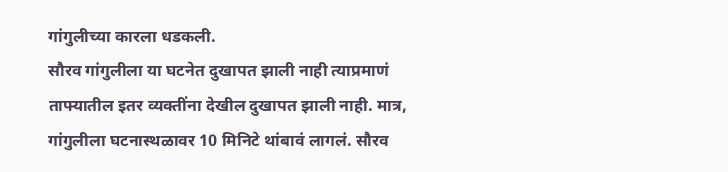गांगुलीच्या कारला धडकली.
सौरव गांगुलीला या घटनेत दुखापत झाली नाही त्याप्रमाणं ताफ्यातील इतर व्यक्तींना देखील दुखापत झाली नाही. मात्र, गांगुलीला घटनास्थळावर 10 मिनिटे थांबावं लागलं. सौरव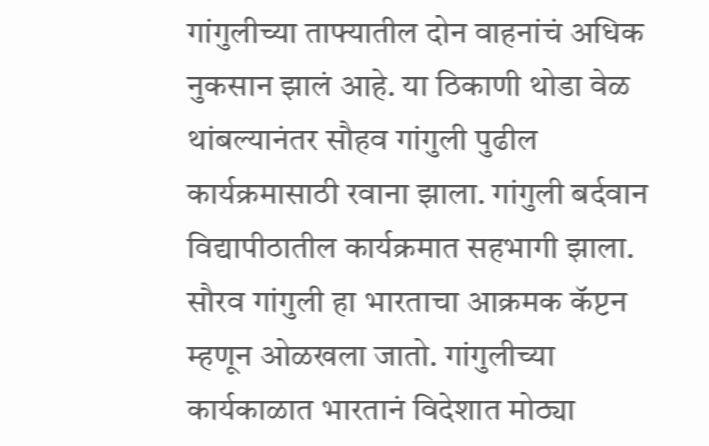गांगुलीच्या ताफ्यातील दोन वाहनांचं अधिक नुकसान झालं आहे. या ठिकाणी थोडा वेळ थांबल्यानंतर सौहव गांगुली पुढील कार्यक्रमासाठी रवाना झाला. गांगुली बर्दवान विद्यापीठातील कार्यक्रमात सहभागी झाला.
सौरव गांगुली हा भारताचा आक्रमक कॅप्टन म्हणून ओळखला जातो. गांगुलीच्या कार्यकाळात भारतानं विदेशात मोठ्या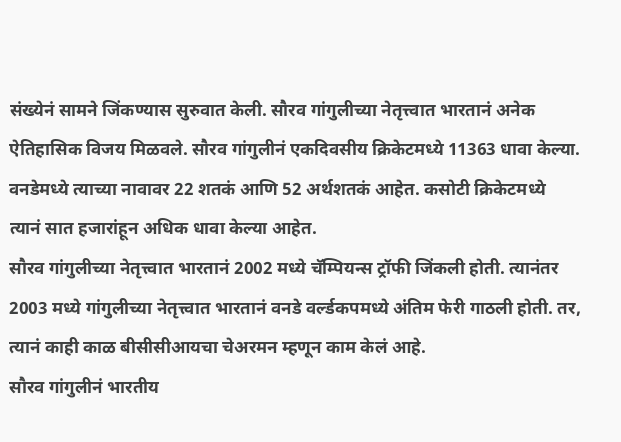संख्येनं सामने जिंकण्यास सुरुवात केली. सौरव गांगुलीच्या नेतृत्त्वात भारतानं अनेक ऐतिहासिक विजय मिळवले. सौरव गांगुलीनं एकदिवसीय क्रिकेटमध्ये 11363 धावा केल्या. वनडेमध्ये त्याच्या नावावर 22 शतकं आणि 52 अर्थशतकं आहेत. कसोटी क्रिकेटमध्ये त्यानं सात हजारांहून अधिक धावा केल्या आहेत.
सौरव गांगुलीच्या नेतृत्त्वात भारतानं 2002 मध्ये चॅम्पियन्स ट्रॉफी जिंकली होती. त्यानंतर 2003 मध्ये गांगुलीच्या नेतृत्त्वात भारतानं वनडे वर्ल्डकपमध्ये अंतिम फेरी गाठली होती. तर, त्यानं काही काळ बीसीसीआयचा चेअरमन म्हणून काम केलं आहे.
सौरव गांगुलीनं भारतीय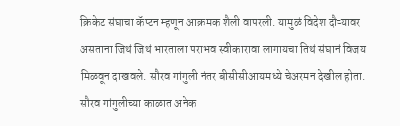क्रिकेट संघाचा कॅप्टन म्हणून आक्रमक शैली वापरली. यामुळं विदेश दौऱ्यावर असताना जिथं जिथं भारताला पराभव स्वीकारावा लागायचा तिथं संघानं विजय मिळवून दाखवले. सौरव गांगुली नंतर बीसीसीआयमध्ये चेअरमन देखील होता. सौरव गांगुलीच्या काळात अनेक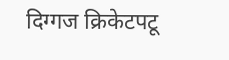दिग्गज क्रिकेटपटू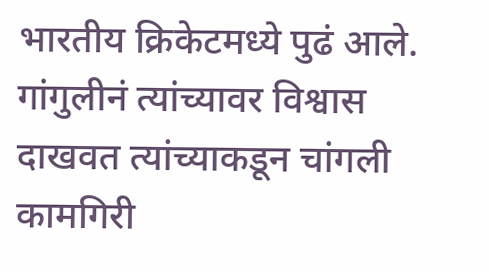भारतीय क्रिकेटमध्ये पुढं आले. गांगुलीनं त्यांच्यावर विश्वास दाखवत त्यांच्याकडून चांगली कामगिरी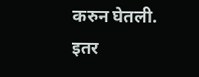करुन घेतली.
इतर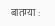बातम्या :